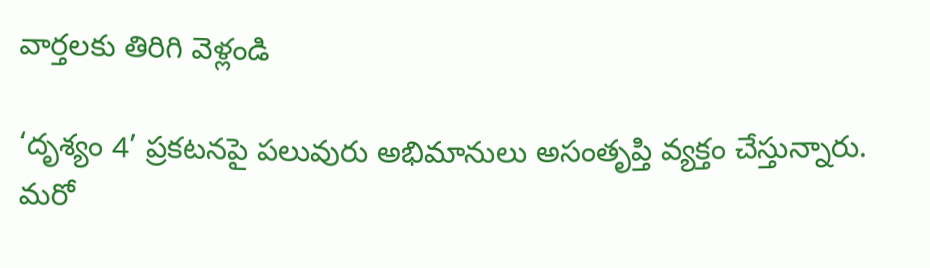వార్తలకు తిరిగి వెళ్లండి

‘దృశ్యం 4’ ప్రకటనపై పలువురు అభిమానులు అసంతృప్తి వ్యక్తం చేస్తున్నారు. మరో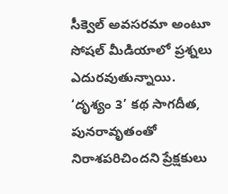సీక్వెల్ అవసరమా అంటూ సోషల్ మీడియాలో ప్రశ్నలు ఎదురవుతున్నాయి.
‘దృశ్యం 3’ కథ సాగదీత, పునరావృతంతో నిరాశపరిచిందని ప్రేక్షకులు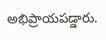అభిప్రాయపడ్డారు.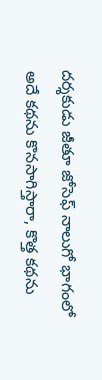దర్శకుడు జీతూ జోసెఫ్ నాలుగో భాగంలో అదే కథను కొనసాగిస్తారా, కొత్త కథను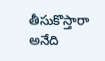తీసుకొస్తారా అనేది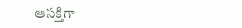ఆసక్తిగా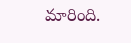మారింది.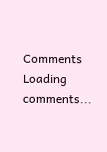Comments
Loading comments...